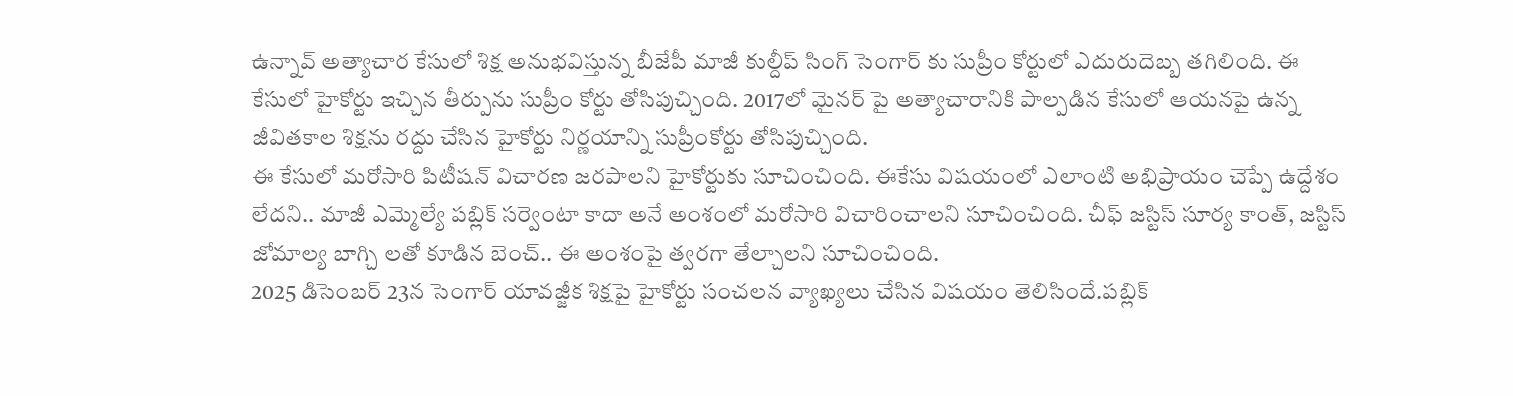ఉన్నావ్ అత్యాచార కేసులో శిక్ష అనుభవిస్తున్న బీజేపీ మాజీ కుల్దీప్ సింగ్ సెంగార్ కు సుప్రీం కోర్టులో ఎదురుదెబ్బ తగిలింది. ఈ కేసులో హైకోర్టు ఇచ్చిన తీర్పును సుప్రీం కోర్టు తోసిపుచ్చింది. 2017లో మైనర్ పై అత్యాచారానికి పాల్పడిన కేసులో ఆయనపై ఉన్న జీవితకాల శిక్షను రద్దు చేసిన హైకోర్టు నిర్ణయాన్ని సుప్రీంకోర్టు తోసిపుచ్చింది.
ఈ కేసులో మరోసారి పిటీషన్ విచారణ జరపాలని హైకోర్టుకు సూచించింది. ఈకేసు విషయంలో ఎలాంటి అభిప్రాయం చెప్పే ఉద్దేశం లేదని.. మాజీ ఎమ్మెల్యే పబ్లిక్ సర్వెంటా కాదా అనే అంశంలో మరోసారి విచారించాలని సూచించింది. చీఫ్ జస్టిస్ సూర్య కాంత్, జస్టిస్ జోమాల్య బాగ్చి లతో కూడిన బెంచ్.. ఈ అంశంపై త్వరగా తేల్చాలని సూచించింది.
2025 డిసెంబర్ 23న సెంగార్ యావజ్జీక శిక్షపై హైకోర్టు సంచలన వ్యాఖ్యలు చేసిన విషయం తెలిసిందే.పబ్లిక్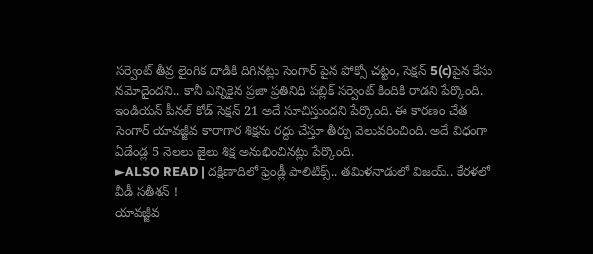సర్వెంట్ తీవ్ర లైంగిక దాడికి దిగినట్లు సెంగార్ పైన పోక్సో చట్టం, సెక్షన్ 5(c)పైన కేసు నమోదైందని.. కానీ ఎన్నికైన ప్రజా ప్రతినిధి పబ్లిక్ సర్వెంట్ కిందికి రాడని పేర్కొంది. ఇండియన్ పీనల్ కోడ్ సెక్షన్ 21 అదే సూచిస్తుందని పేర్కొంది. ఈ కారణం చేత సెంగార్ యావజ్జీవ కారాగార శిక్షను రద్దు చేస్తూ తీర్పు వెలువరించింది. అదే విధంగా ఏడేండ్ల 5 నెలలు జైలు శిక్ష అనుభించినట్లు పేర్కొంది.
►ALSO READ | దక్షిణాదిలో ఫ్రెండ్లీ పాలిటిక్స్.. తమిళనాడులో విజయ్.. కేరళలో వీడీ సతీశన్ !
యావజ్జీవ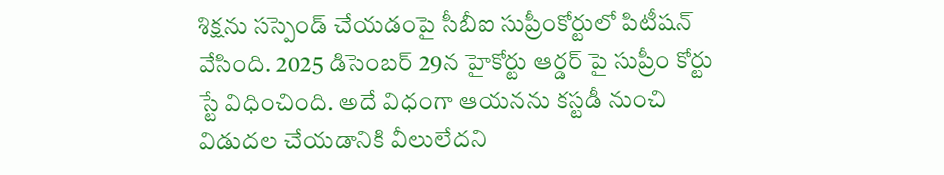శిక్షను సస్పెండ్ చేయడంపై సీబీఐ సుప్రీంకోర్టులో పిటీషన్ వేసింది. 2025 డిసెంబర్ 29న హైకోర్టు ఆర్డర్ పై సుప్రీం కోర్టు స్టే విధించింది. అదే విధంగా ఆయనను కస్టడీ నుంచి విడుదల చేయడానికి వీలులేదని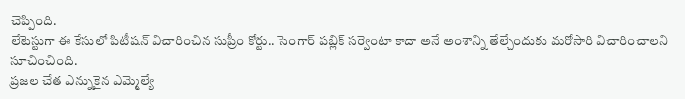చెప్పింది.
లేటెస్టుగా ఈ కేసులో పిటీషన్ విచారించిన సుప్రీం కోర్టు.. సెంగార్ పబ్లిక్ సర్వెంటా కాదా అనే అంశాన్ని తేల్చేందుకు మరోసారి విచారించాలని సూచించింది.
ప్రజల చేత ఎన్నుకైన ఎమ్మెల్యే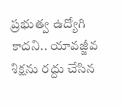ప్రభుత్వ ఉద్యోగి కాదని.. యావజ్జీవ శిక్షను రద్దు చేసిన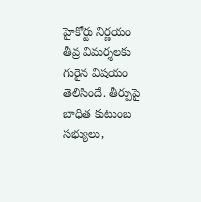హైకోర్టు నిర్ణయం తీవ్ర విమర్శలకు గురైన విషయం తెలిసిందే. తీర్పుపై బాధిత కుటుంబ సభ్యులు,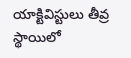యాక్టివిస్టులు తీవ్ర స్థాయిలో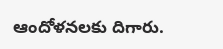ఆందోళనలకు దిగారు.